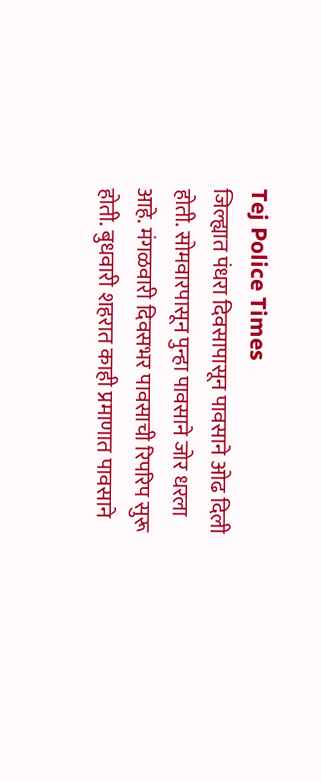Tej Police Times
जिल्ह्यात पंधरा दिवसापासून पावसाने ओढ दिली होती. सोमवारपासून पुन्हा पावसाने जोर धरला आहे. मंगळवारी दिवसभर पावसाची रिपरिप सुरू होती. बुधवारी शहरात काही प्रमाणात पावसाने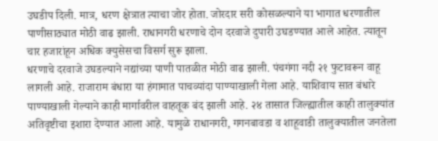उघडीप दिली. मात्र, धरण क्षेत्रात त्याचा जोर होता. जोरदार सरी कोसळल्याने या भागात धरणातील पाणीसाठ्यात मोठी वाढ झाली. राधानगरी धरणाचे दोन दरवाजे दुपारी उघडण्यात आले आहेत. त्यातून चार हजारांहून अधिक क्युसेसचा विसर्ग सुरू झाला.
धरणाचे दरवाजे उघडल्याने नद्यांच्या पाणी पातळीत मोठी वाढ झाली. पंचगंगा नदी २१ फुटावरून वाहू लागली आहे. राजाराम बंधारा या हंगामात पाचव्यांदा पाण्याखाली गेला आहे. याशिवाय सात बंधारे पाण्याखाली गेल्याने काही मार्गावरील वाहतूक बंद झाली आहे. २४ तासात जिल्ह्यातील काही तालुक्यांत अतिवृष्टीचा इशारा देण्यात आला आहे. यामुळे राधानगरी, गगनबावडा व शाहूवाडी तालुक्यातील जनतेला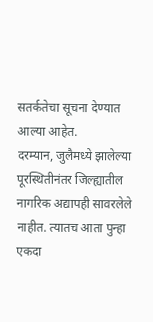सतर्कतेचा सूचना देण्यात आल्या आहेत.
दरम्यान, जुलैमध्ये झालेल्या पूरस्थितीनंतर जिल्ह्यातील नागरिक अद्यापही सावरलेले नाहीत. त्यातच आता पुन्हा एकदा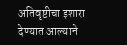अतिवृष्टीचा इशारा देण्यात आल्याने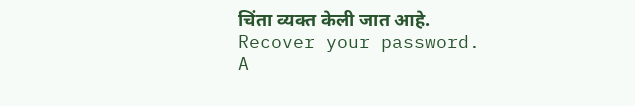चिंता व्यक्त केली जात आहे.
Recover your password.
A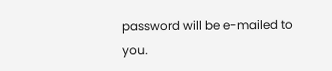password will be e-mailed to you.